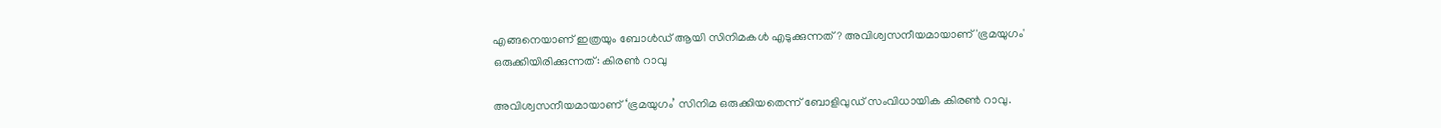എങ്ങനെയാണ് ഇത്രയും ബോള്‍ഡ് ആയി സിനിമകള്‍ എടുക്കുന്നത്? അവിശ്വസനീയമായാണ് 'ഭ്രമയുഗം' ഒരുക്കിയിരിക്കുന്നത്: കിരണ്‍ റാവു

അവിശ്വസനീയമായാണ് ‘ഭ്രമയുഗം’ സിനിമ ഒരുക്കിയതെന്ന് ബോളിവുഡ് സംവിധായിക കിരണ്‍ റാവു.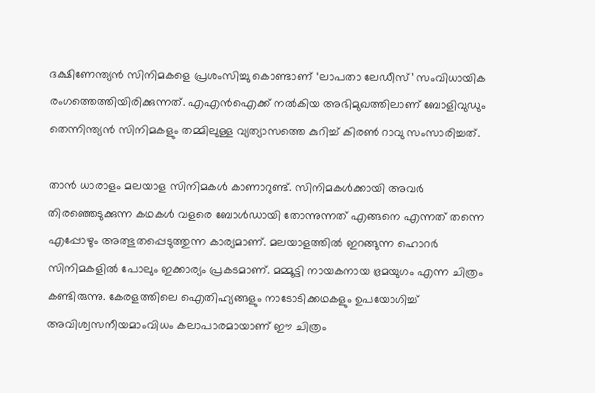ദക്ഷിണേന്ത്യന്‍ സിനിമകളെ പ്രശംസിച്ചു കൊണ്ടാണ് ‘ലാപതാ ലേഡീസ്’ സംവിധായിക രംഗത്തെത്തിയിരിക്കുന്നത്. എഎന്‍ഐക്ക് നല്‍കിയ അഭിമുഖത്തിലാണ് ബോളിവുഡും തെന്നിന്ത്യന്‍ സിനിമകളും തമ്മിലുള്ള വ്യത്യാസത്തെ കുറിച്ച് കിരണ്‍ റാവു സംസാരിച്ചത്.

താന്‍ ധാരാളം മലയാള സിനിമകള്‍ കാണാറുണ്ട്. സിനിമകള്‍ക്കായി അവര്‍ തിരഞ്ഞെടുക്കുന്ന കഥകള്‍ വളരെ ബോള്‍ഡായി തോന്നുന്നത് എങ്ങനെ എന്നത് തന്നെ എപ്പോഴും അത്ഭുതപ്പെടുത്തുന്ന കാര്യമാണ്. മലയാളത്തില്‍ ഇറങ്ങുന്ന ഹൊറര്‍ സിനിമകളില്‍ പോലും ഇക്കാര്യം പ്രകടമാണ്. മമ്മൂട്ടി നായകനായ ഭ്രമയുഗം എന്ന ചിത്രം കണ്ടിരുന്നു. കേരളത്തിലെ ഐതിഹ്യങ്ങളും നാടോടിക്കഥകളും ഉപയോഗിച്ച് അവിശ്വസനീയമാംവിധം കലാപാരമായാണ് ഈ ചിത്രം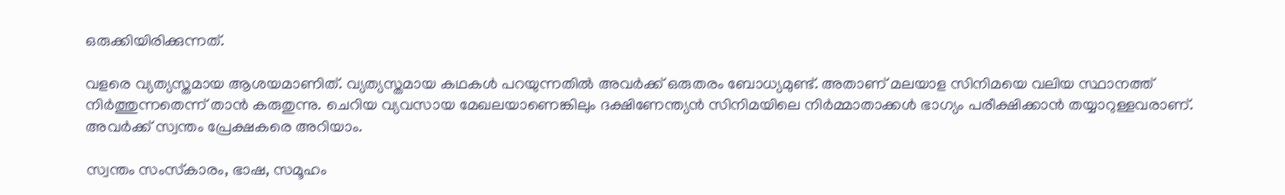ഒരുക്കിയിരിക്കുന്നത്.

വളരെ വ്യത്യസ്തമായ ആശയമാണിത്. വ്യത്യസ്തമായ കഥകള്‍ പറയുന്നതില്‍ അവര്‍ക്ക് ഒരുതരം ബോധ്യമുണ്ട്. അതാണ് മലയാള സിനിമയെ വലിയ സ്ഥാനത്ത് നിര്‍ത്തുന്നതെന്ന് താന്‍ കരുതുന്നു. ചെറിയ വ്യവസായ മേഖലയാണെങ്കിലും ദക്ഷിണേന്ത്യന്‍ സിനിമയിലെ നിര്‍മ്മാതാക്കള്‍ ഭാഗ്യം പരീക്ഷിക്കാന്‍ തയ്യാറുള്ളവരാണ്. അവര്‍ക്ക് സ്വന്തം പ്രേക്ഷകരെ അറിയാം.

സ്വന്തം സംസ്‌കാരം, ഭാഷ, സമൂഹം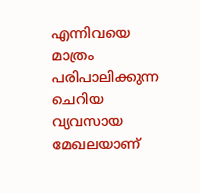എന്നിവയെ മാത്രം പരിപാലിക്കുന്ന ചെറിയ വ്യവസായ മേഖലയാണ്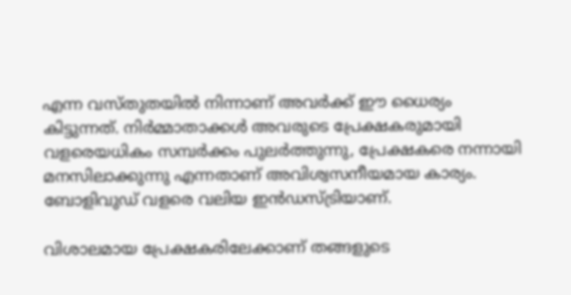എന്ന വസ്തുതയില്‍ നിന്നാണ് അവര്‍ക്ക് ഈ ധൈര്യം കിട്ടുന്നത്. നിര്‍മ്മാതാക്കള്‍ അവരുടെ പ്രേക്ഷകരുമായി വളരെയധികം സമ്പര്‍ക്കം പുലര്‍ത്തുന്നു, പ്രേക്ഷകരെ നന്നായി മനസിലാക്കുന്നു എന്നതാണ് അവിശ്വസനീയമായ കാര്യം. ബോളിവുഡ് വളരെ വലിയ ഇന്‍ഡസ്ട്രിയാണ്.

വിശാലമായ പ്രേക്ഷകരിലേക്കാണ് തങ്ങളുടെ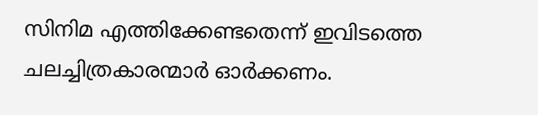സിനിമ എത്തിക്കേണ്ടതെന്ന് ഇവിടത്തെ ചലച്ചിത്രകാരന്മാര്‍ ഓര്‍ക്കണം.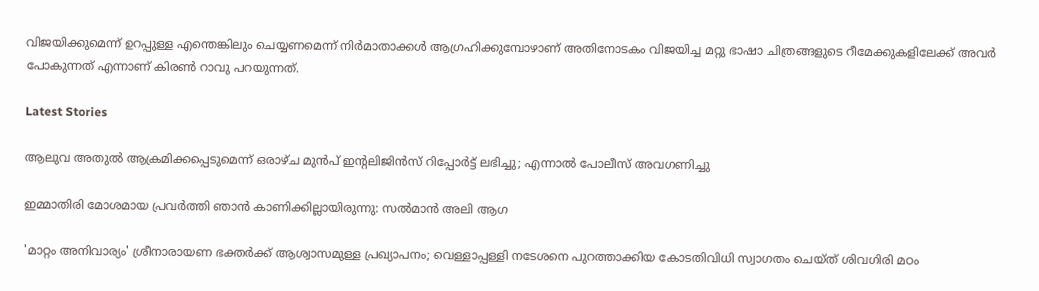വിജയിക്കുമെന്ന് ഉറപ്പുള്ള എന്തെങ്കിലും ചെയ്യണമെന്ന് നിര്‍മാതാക്കള്‍ ആഗ്രഹിക്കുമ്പോഴാണ് അതിനോടകം വിജയിച്ച മറ്റു ഭാഷാ ചിത്രങ്ങളുടെ റീമേക്കുകളിലേക്ക് അവര്‍ പോകുന്നത് എന്നാണ് കിരണ്‍ റാവു പറയുന്നത്.

Latest Stories

ആലുവ അതുൽ ആക്രമിക്കപ്പെടുമെന്ന് ഒരാഴ്ച മുൻപ് ഇന്റലിജിൻസ് റിപ്പോർട്ട് ലഭിച്ചു; എന്നാൽ പോലീസ് അവഗണിച്ചു

ഇമ്മാതിരി മോശമായ പ്രവർത്തി ഞാൻ കാണിക്കില്ലായിരുന്നു: സല്‍മാന്‍ അലി ആഗ

'മാറ്റം അനിവാര്യം' ശ്രീനാരായണ ഭക്തര്‍ക്ക് ആശ്വാസമുള്ള പ്രഖ്യാപനം; വെള്ളാപ്പള്ളി നടേശനെ പുറത്താക്കിയ കോടതിവിധി സ്വാഗതം ചെയ്ത് ശിവഗിരി മഠം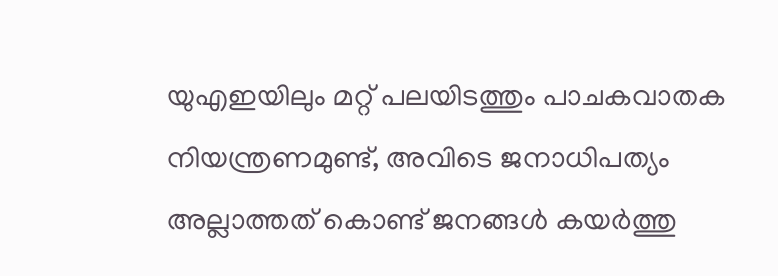യുഎഇയിലും മറ്റ് പലയിടത്തും പാചകവാതക നിയന്ത്രണമുണ്ട്, അവിടെ ജനാധിപത്യം അല്ലാത്തത് കൊണ്ട് ജനങ്ങൾ കയർത്തു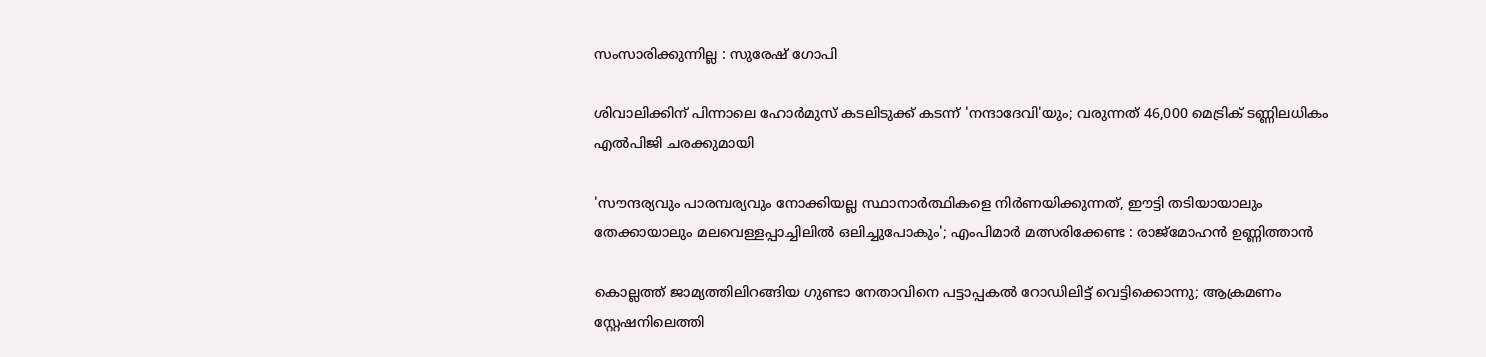സംസാരിക്കുന്നില്ല : സുരേഷ് ഗോപി

ശിവാലിക്കിന് പിന്നാലെ ഹോർമുസ് കടലിടുക്ക് കടന്ന് 'നന്ദാദേവി'യും; വരുന്നത് 46,000 മെട്രിക് ടണ്ണിലധികം എൽപിജി ചരക്കുമായി

'സൗന്ദര്യവും പാരമ്പര്യവും നോക്കിയല്ല സ്ഥാനാര്‍ത്ഥികളെ നിര്‍ണയിക്കുന്നത്, ഈട്ടി തടിയായാലും തേക്കായാലും മലവെള്ളപ്പാച്ചിലിൽ ഒലിച്ചുപോകും'; എംപിമാർ മത്സരിക്കേണ്ട : രാജ്‌മോഹൻ ഉണ്ണിത്താന്‍

കൊല്ലത്ത് ജാമ്യത്തിലിറങ്ങിയ ഗുണ്ടാ നേതാവിനെ പട്ടാപ്പകൽ റോഡിലിട്ട് വെട്ടിക്കൊന്നു; ആക്രമണം സ്റ്റേഷനിലെത്തി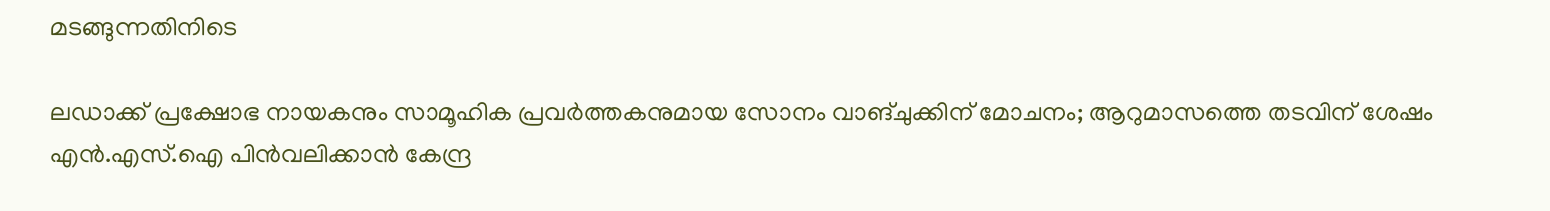മടങ്ങുന്നതിനിടെ

ലഡാക്ക് പ്രക്ഷോഭ നായകനും സാമൂഹിക പ്രവർത്തകനുമായ സോനം വാങ്ചുക്കിന് മോചനം; ആറുമാസത്തെ തടവിന് ശേഷം എന്‍.എസ്.ഐ പിൻവലിക്കാൻ കേന്ദ്ര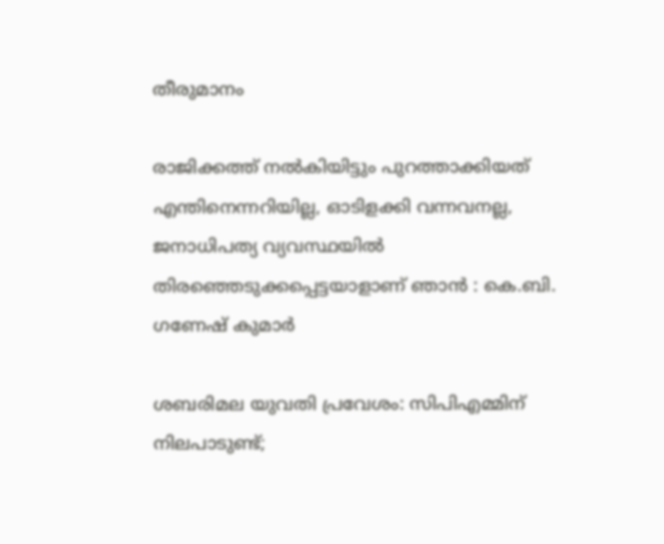തീരുമാനം

രാജിക്കത്ത് നൽകിയിട്ടും പുറത്താക്കിയത് എന്തിനെന്നറിയില്ല, ഓടിളക്കി വന്നവനല്ല, ജനാധിപത്യ വ്യവസ്ഥയിൽ തിരഞ്ഞെടുക്കപ്പെട്ടയാളാണ് ഞാൻ : കെ.ബി. ഗണേഷ് കുമാർ

ശബരിമല യുവതി പ്രവേശം: സിപിഎമ്മിന് നിലപാടുണ്ട്;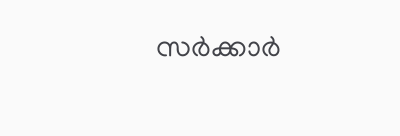സര്‍ക്കാര്‍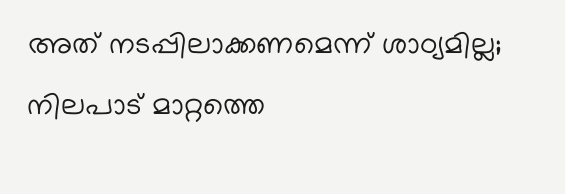അത് നടപ്പിലാക്കണമെന്ന് ശാഠ്യമില്ല; നിലപാട് മാറ്റത്തെ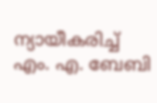ന്യായീകരിച്ച് എം. എ. ബേബി